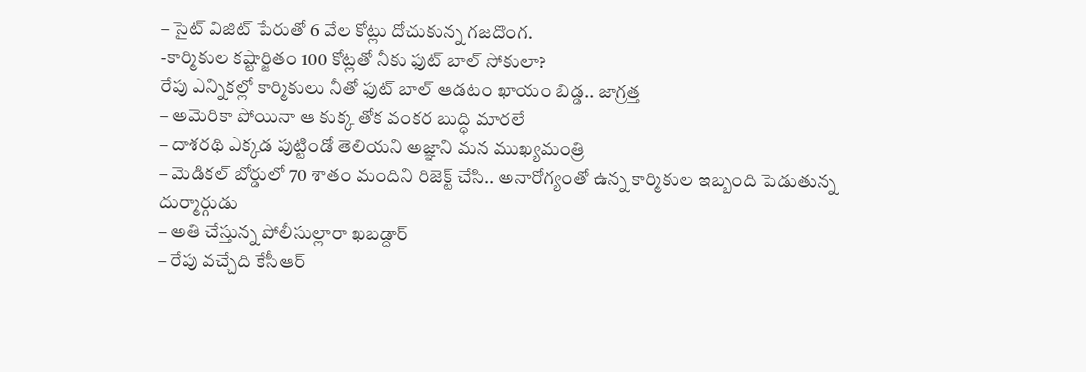– సైట్ విజిట్ పేరుతో 6 వేల కోట్లు దోచుకున్న గజదొంగ.
-కార్మికుల కష్టార్జితం 100 కోట్లతో నీకు ఫుట్ బాల్ సోకులా?
రేపు ఎన్నికల్లో కార్మికులు నీతో ఫుట్ బాల్ ఆడటం ఖాయం బిడ్డ.. జాగ్రత్త
– అమెరికా పోయినా ఆ కుక్క తోక వంకర బుద్ధి మారలే
– దాశరథి ఎక్కడ పుట్టిండో తెలియని అజ్ఞాని మన ముఖ్యమంత్రి
– మెడికల్ బోర్డులో 70 శాతం మందిని రిజెక్ట్ చేసి.. అనారోగ్యంతో ఉన్న కార్మికుల ఇబ్బంది పెడుతున్న దుర్మార్గుడు
– అతి చేస్తున్న పోలీసుల్లారా ఖబడ్దార్
– రేపు వచ్చేది కేసీఆర్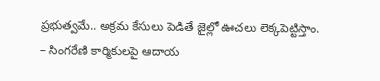ప్రభుత్వమే.. అక్రమ కేసులు పెడితే జైల్లో ఊచలు లెక్కపెట్టిస్తాం.
– సింగరేణి కార్మికులపై ఆదాయ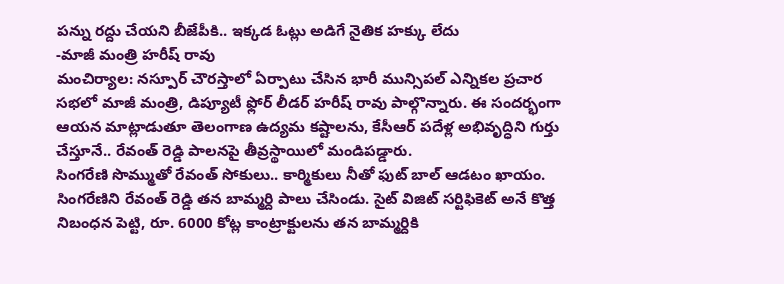పన్ను రద్దు చేయని బీజేపీకి.. ఇక్కడ ఓట్లు అడిగే నైతిక హక్కు లేదు
-మాజీ మంత్రి హరీష్ రావు
మంచిర్యాల: నస్పూర్ చౌరస్తాలో ఏర్పాటు చేసిన భారీ మున్సిపల్ ఎన్నికల ప్రచార సభలో మాజీ మంత్రి, డిప్యూటీ ఫ్లోర్ లీడర్ హరీష్ రావు పాల్గొన్నారు. ఈ సందర్భంగా ఆయన మాట్లాడుతూ తెలంగాణ ఉద్యమ కష్టాలను, కేసీఆర్ పదేళ్ల అభివృద్ధిని గుర్తు చేస్తూనే.. రేవంత్ రెడ్డి పాలనపై తీవ్రస్థాయిలో మండిపడ్డారు.
సింగరేణి సొమ్ముతో రేవంత్ సోకులు.. కార్మికులు నీతో ఫుట్ బాల్ ఆడటం ఖాయం. సింగరేణిని రేవంత్ రెడ్డి తన బామ్మర్ది పాలు చేసిండు. సైట్ విజిట్ సర్టిఫికెట్ అనే కొత్త నిబంధన పెట్టి, రూ. 6000 కోట్ల కాంట్రాక్టులను తన బామ్మర్దికి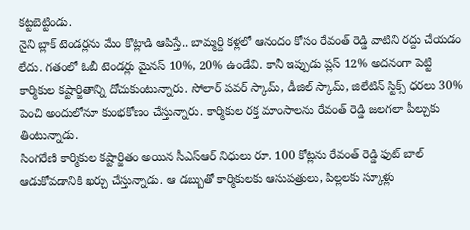కట్టబెట్టిండు.
నైని బ్లాక్ టెండర్లను మేం కొట్లాడి ఆపిస్తే.. బామ్మర్ది కళ్లలో ఆనందం కోసం రేవంత్ రెడ్డి వాటిని రద్దు చేయడం లేదు. గతంలో ఓబీ టెండర్లు మైనస్ 10%, 20% ఉండేవి. కానీ ఇప్పుడు ప్లస్ 12% అదనంగా పెట్టి కార్మికుల కష్టార్జితాన్ని దోచుకుంటున్నారు. సోలార్ పవర్ స్కామ్, డీజిల్ స్కామ్, జిలేటిన్ స్టిక్స్ ధరలు 30% పెంచి అందులోనూ కుంభకోణం చేస్తున్నారు. కార్మికుల రక్త మాంసాలను రేవంత్ రెడ్డి జలగలా పీల్చుకు తింటున్నాడు.
సింగరేణి కార్మికుల కష్టార్జితం అయిన సీఎస్ఆర్ నిధులు రూ. 100 కోట్లను రేవంత్ రెడ్డి ఫుట్ బాల్ ఆడుకోవడానికి ఖర్చు చేస్తున్నాడు. ఆ డబ్బుతో కార్మికులకు ఆసుపత్రులు, పిల్లలకు స్కూళ్లు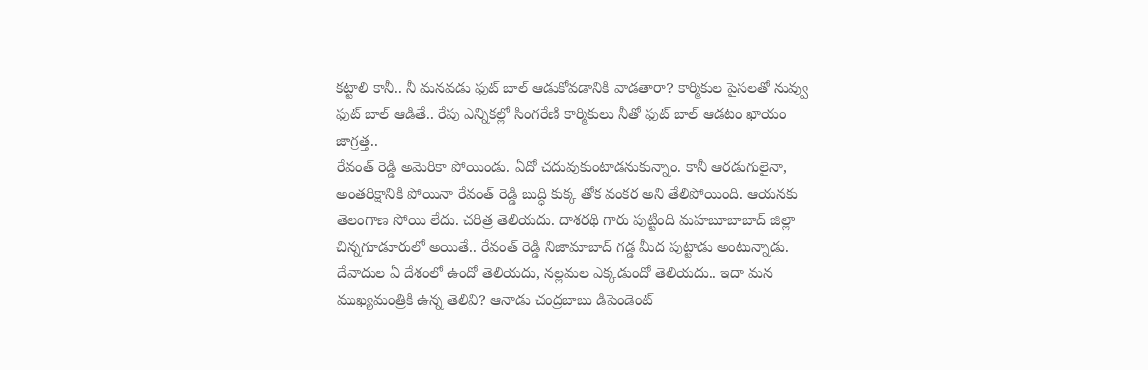కట్టాలి కానీ.. నీ మనవడు ఫుట్ బాల్ ఆడుకోవడానికి వాడతారా? కార్మికుల పైసలతో నువ్వు ఫుట్ బాల్ ఆడితే.. రేపు ఎన్నికల్లో సింగరేణి కార్మికులు నీతో ఫుట్ బాల్ ఆడటం ఖాయం జాగ్రత్త..
రేవంత్ రెడ్డి అమెరికా పోయిండు. ఏదో చదువుకుంటాడనుకున్నాం. కానీ ఆరడుగులైనా, అంతరిక్షానికి పోయినా రేవంత్ రెడ్డి బుద్ధి కుక్క తోక వంకర అని తేలిపోయింది. ఆయనకు తెలంగాణ సోయి లేదు. చరిత్ర తెలియదు. దాశరథి గారు పుట్టింది మహబూబాబాద్ జిల్లా చిన్నగూడూరులో అయితే.. రేవంత్ రెడ్డి నిజామాబాద్ గడ్డ మీద పుట్టాడు అంటున్నాడు.
దేవాదుల ఏ దేశంలో ఉందో తెలియదు, నల్లమల ఎక్కడుందో తెలియదు.. ఇదా మన ముఖ్యమంత్రికి ఉన్న తెలివి? ఆనాడు చంద్రబాబు డిపెండెంట్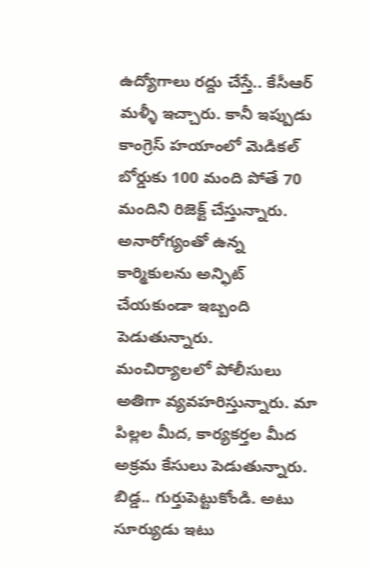ఉద్యోగాలు రద్దు చేస్తే.. కేసీఆర్ మళ్ళీ ఇచ్చారు. కానీ ఇప్పుడు కాంగ్రెస్ హయాంలో మెడికల్ బోర్డుకు 100 మంది పోతే 70 మందిని రిజెక్ట్ చేస్తున్నారు. అనారోగ్యంతో ఉన్న కార్మికులను అన్ఫిట్ చేయకుండా ఇబ్బంది పెడుతున్నారు.
మంచిర్యాలలో పోలీసులు అతిగా వ్యవహరిస్తున్నారు. మా పిల్లల మీద, కార్యకర్తల మీద అక్రమ కేసులు పెడుతున్నారు. బిడ్డ.. గుర్తుపెట్టుకోండి. అటు సూర్యుడు ఇటు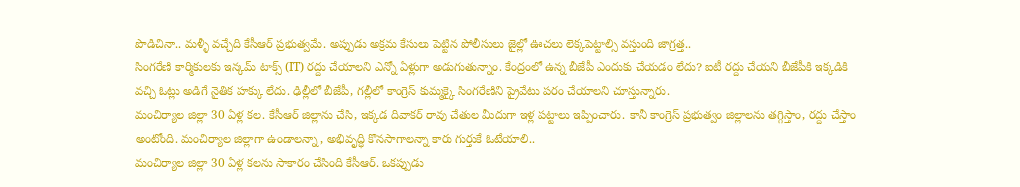పొడిచినా.. మళ్ళీ వచ్చేది కేసీఆర్ ప్రభుత్వమే. అప్పుడు అక్రమ కేసులు పెట్టిన పోలీసులు జైల్లో ఊచలు లెక్కపెట్టాల్సి వస్తుంది జాగ్రత్త..
సింగరేణి కార్మికులకు ఇన్కమ్ టాక్స్ (IT) రద్దు చేయాలని ఎన్నో ఏళ్లుగా అడుగుతున్నాం. కేంద్రంలో ఉన్న బీజేపీ ఎందుకు చేయడం లేదు? ఐటీ రద్దు చేయని బీజేపీకి ఇక్కడికి వచ్చి ఓట్లు అడిగే నైతిక హక్కు లేదు. ఢిల్లీలో బీజేపీ, గల్లీలో కాంగ్రెస్ కుమ్మక్కై సింగరేణిని ప్రైవేటు పరం చేయాలని చూస్తున్నారు.
మంచిర్యాల జిల్లా 30 ఏళ్ల కల. కేసీఆర్ జిల్లాను చేసి, ఇక్కడ దివాకర్ రావు చేతుల మీదుగా ఇళ్ల పట్టాలు ఇప్పించారు. కానీ కాంగ్రెస్ ప్రభుత్వం జిల్లాలను తగ్గిస్తాం, రద్దు చేస్తాం అంటోంది. మంచిర్యాల జిల్లాగా ఉండాలన్నా, అభివృద్ధి కొనసాగాలన్నా కారు గుర్తుకే ఓటేయాలి..
మంచిర్యాల జిల్లా 30 ఏళ్ల కలను సాకారం చేసింది కేసీఆర్. ఒకప్పుడు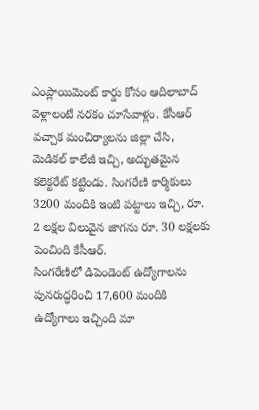ఎంప్లాయిమెంట్ కార్డు కోసం ఆదిలాబాద్ వెళ్లాలంటే నరకం చూసేవాళ్లం. కేసీఆర్ వచ్చాక మంచిర్యాలను జిల్లా చేసి, మెడికల్ కాలేజీ ఇచ్చి, అద్భుతమైన కలెక్టరేట్ కట్టిండు. సింగరేణి కార్మికులు 3200 మందికి ఇంటి పట్టాలు ఇచ్చి, రూ. 2 లక్షల విలువైన జాగను రూ. 30 లక్షలకు పెంచింది కేసీఆర్.
సింగరేణిలో డిపెండెంట్ ఉద్యోగాలను పునరుద్ధరించి 17,600 మందికి ఉద్యోగాలు ఇచ్చింది మా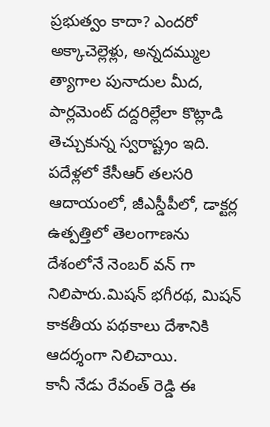ప్రభుత్వం కాదా? ఎందరో అక్కాచెల్లెళ్లు, అన్నదమ్ముల త్యాగాల పునాదుల మీద, పార్లమెంట్ దద్దరిల్లేలా కొట్లాడి తెచ్చుకున్న స్వరాష్ట్రం ఇది. పదేళ్లలో కేసీఆర్ తలసరి ఆదాయంలో, జీఎస్డీపీలో, డాక్టర్ల ఉత్పత్తిలో తెలంగాణను దేశంలోనే నెంబర్ వన్ గా నిలిపారు.మిషన్ భగీరథ, మిషన్ కాకతీయ పథకాలు దేశానికి ఆదర్శంగా నిలిచాయి.
కానీ నేడు రేవంత్ రెడ్డి ఈ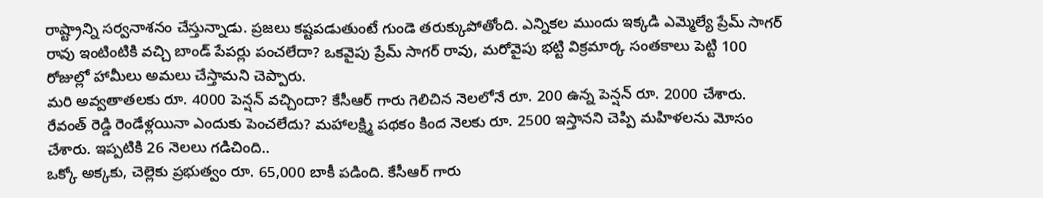రాష్ట్రాన్ని సర్వనాశనం చేస్తున్నాడు. ప్రజలు కష్టపడుతుంటే గుండె తరుక్కుపోతోంది. ఎన్నికల ముందు ఇక్కడి ఎమ్మెల్యే ప్రేమ్ సాగర్ రావు ఇంటింటికి వచ్చి బాండ్ పేపర్లు పంచలేదా? ఒకవైపు ప్రేమ్ సాగర్ రావు, మరోవైపు భట్టి విక్రమార్క సంతకాలు పెట్టి 100 రోజుల్లో హామీలు అమలు చేస్తామని చెప్పారు.
మరి అవ్వతాతలకు రూ. 4000 పెన్షన్ వచ్చిందా? కేసీఆర్ గారు గెలిచిన నెలలోనే రూ. 200 ఉన్న పెన్షన్ రూ. 2000 చేశారు. రేవంత్ రెడ్డి రెండేళ్లయినా ఎందుకు పెంచలేదు? మహాలక్ష్మి పథకం కింద నెలకు రూ. 2500 ఇస్తానని చెప్పి మహిళలను మోసం చేశారు. ఇప్పటికి 26 నెలలు గడిచింది..
ఒక్కో అక్కకు, చెల్లెకు ప్రభుత్వం రూ. 65,000 బాకీ పడింది. కేసీఆర్ గారు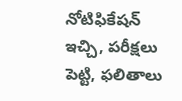నోటిఫికేషన్ ఇచ్చి, పరీక్షలు పెట్టి, ఫలితాలు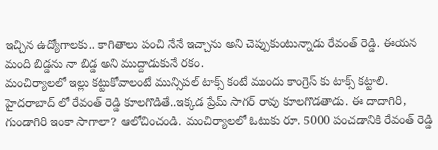ఇచ్చిన ఉద్యోగాలకు.. కాగితాలు పంచి నేనే ఇచ్చాను అని చెప్పుకుంటున్నాడు రేవంత్ రెడ్డి. ఈయన మంది బిడ్డను నా బిడ్డ అని ముద్దాడుకునే రకం.
మంచిర్యాలలో ఇల్లు కట్టుకోవాలంటే మున్సిపల్ టాక్స్ కంటే ముందు కాంగ్రెస్ కు టాక్స్ కట్టాలి. హైదరాబాద్ లో రేవంత్ రెడ్డి కూలగొడితే..ఇక్కడ ప్రేమ్ సాగర్ రావు కూలగొడతాడు. ఈ దాదాగిరి, గుండాగిరి ఇంకా సాగాలా? ఆలోచించండి. మంచిర్యాలలో ఓటుకు రూ. 5000 పంచడానికి రేవంత్ రెడ్డి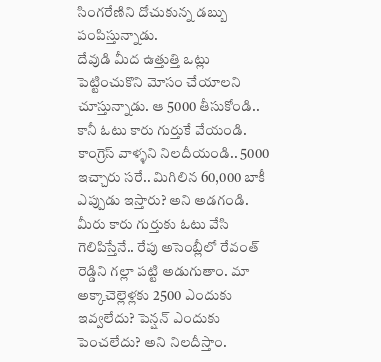సింగరేణిని దోచుకున్న డబ్బు పంపిస్తున్నాడు.
దేవుడి మీద ఉత్తుత్తి ఒట్లు పెట్టించుకొని మోసం చేయాలని చూస్తున్నాడు. ఆ 5000 తీసుకోండి.. కానీ ఓటు కారు గుర్తుకే వేయండి. కాంగ్రెస్ వాళ్ళని నిలదీయండి.. 5000 ఇచ్చారు సరే.. మిగిలిన 60,000 బాకీ ఎప్పుడు ఇస్తారు? అని అడగండి. మీరు కారు గుర్తుకు ఓటు వేసి గెలిపిస్తేనే.. రేపు అసెంబ్లీలో రేవంత్ రెడ్డిని గల్లా పట్టి అడుగుతాం. మా అక్కాచెల్లెళ్లకు 2500 ఎందుకు ఇవ్వలేదు? పెన్షన్ ఎందుకు పెంచలేదు? అని నిలదీస్తాం.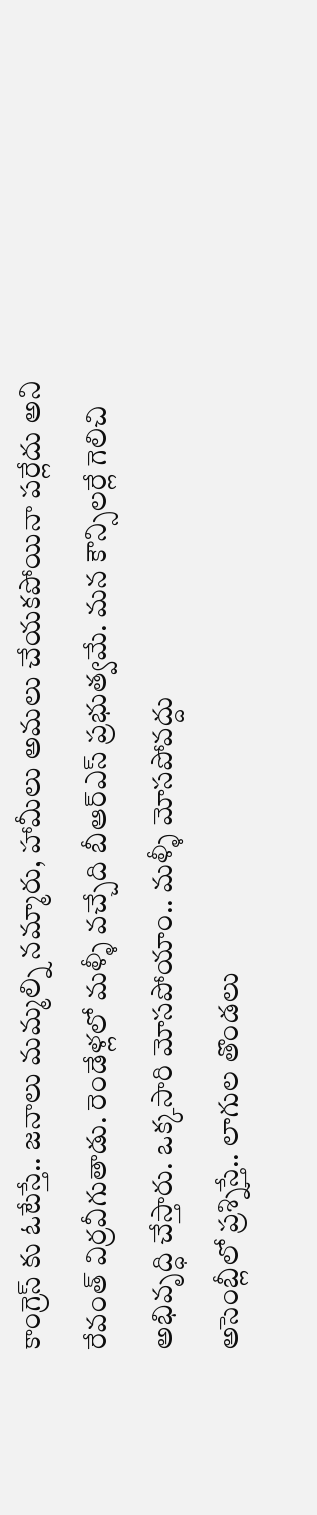కాంగ్రెస్ కు ఓటేస్తే.. జనాలు మమ్మల్ని నమ్మారు, హామీలు అమలు చేయకపోయినా పర్లేదు అని రేవంత్ విర్రవీగుతాడు. రెండేళ్లలో మళ్ళీ వచ్చేది బీఆర్ఎస్ ప్రభుత్వమే. మన కౌన్సిలర్లే గెలిచి అభివృద్ధి చేస్తారు. ఒక్కసారి మోసపోయాం.. మళ్ళీ మోసపోవద్దు
అసెంబ్లీలో ప్రశ్నిస్తే.. లాగుల తొండలు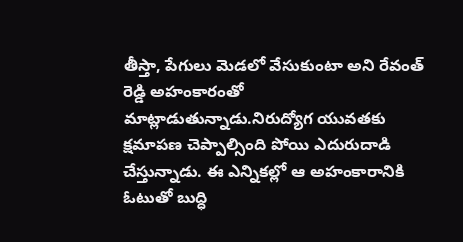తీస్తా, పేగులు మెడలో వేసుకుంటా అని రేవంత్ రెడ్డి అహంకారంతో మాట్లాడుతున్నాడు.నిరుద్యోగ యువతకు క్షమాపణ చెప్పాల్సింది పోయి ఎదురుదాడి చేస్తున్నాడు. ఈ ఎన్నికల్లో ఆ అహంకారానికి ఓటుతో బుద్ధి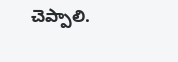చెప్పాలి.